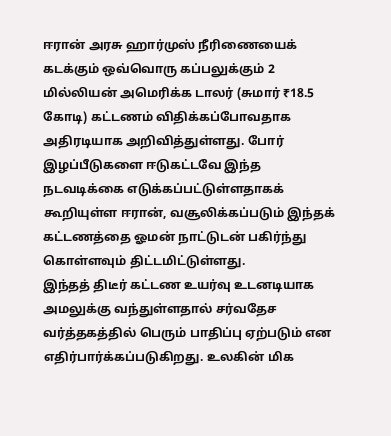ஈரான் அரசு ஹார்முஸ் நீரிணையைக் கடக்கும் ஒவ்வொரு கப்பலுக்கும் 2 மில்லியன் அமெரிக்க டாலர் (சுமார் ₹18.5 கோடி) கட்டணம் விதிக்கப்போவதாக அதிரடியாக அறிவித்துள்ளது. போர் இழப்பீடுகளை ஈடுகட்டவே இந்த நடவடிக்கை எடுக்கப்பட்டுள்ளதாகக் கூறியுள்ள ஈரான், வசூலிக்கப்படும் இந்தக் கட்டணத்தை ஓமன் நாட்டுடன் பகிர்ந்து கொள்ளவும் திட்டமிட்டுள்ளது.
இந்தத் திடீர் கட்டண உயர்வு உடனடியாக அமலுக்கு வந்துள்ளதால் சர்வதேச வர்த்தகத்தில் பெரும் பாதிப்பு ஏற்படும் என எதிர்பார்க்கப்படுகிறது. உலகின் மிக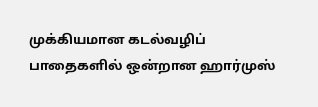முக்கியமான கடல்வழிப் பாதைகளில் ஒன்றான ஹார்முஸ்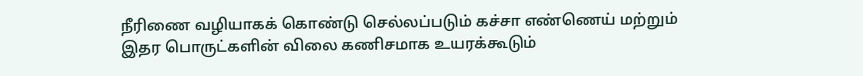நீரிணை வழியாகக் கொண்டு செல்லப்படும் கச்சா எண்ணெய் மற்றும் இதர பொருட்களின் விலை கணிசமாக உயரக்கூடும்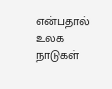என்பதால் உலக நாடுகள்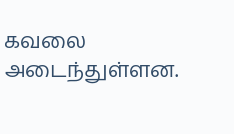கவலை அடைந்துள்ளன.